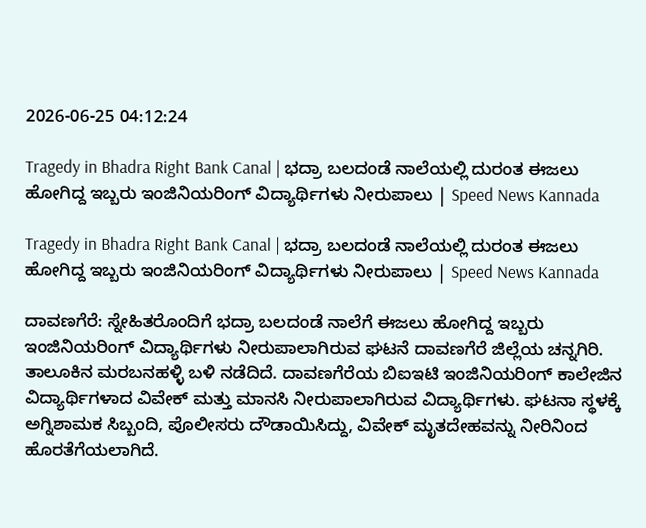2026-06-25 04:12:24

Tragedy in Bhadra Right Bank Canal | ಭದ್ರಾ ಬಲದಂಡೆ ನಾಲೆಯಲ್ಲಿ ದುರಂತ ಈಜಲು ಹೋಗಿದ್ದ ಇಬ್ಬರು ಇಂಜಿನಿಯರಿಂಗ್ ವಿದ್ಯಾರ್ಥಿಗಳು ನೀರುಪಾಲು | Speed News Kannada

Tragedy in Bhadra Right Bank Canal | ಭದ್ರಾ ಬಲದಂಡೆ ನಾಲೆಯಲ್ಲಿ ದುರಂತ ಈಜಲು ಹೋಗಿದ್ದ ಇಬ್ಬರು ಇಂಜಿನಿಯರಿಂಗ್ ವಿದ್ಯಾರ್ಥಿಗಳು ನೀರುಪಾಲು | Speed News Kannada

ದಾವಣಗೆರೆ: ಸ್ನೇಹಿತರೊಂದಿಗೆ ಭದ್ರಾ ಬಲದಂಡೆ ನಾಲೆಗೆ ಈಜಲು ಹೋಗಿದ್ದ ಇಬ್ಬರು ಇಂಜಿನಿಯರಿಂಗ್ ವಿದ್ಯಾರ್ಥಿಗಳು ನೀರುಪಾಲಾಗಿರುವ ಘಟನೆ ದಾವಣಗೆರೆ ಜಿಲ್ಲೆಯ ಚನ್ನಗಿರಿ. ತಾಲೂಕಿನ ಮರಬನಹಳ್ಳಿ ಬಳಿ ನಡೆದಿದೆ. ದಾವಣಗೆರೆಯ ಬಿಐಇಟಿ ಇಂಜಿನಿಯರಿಂಗ್ ಕಾಲೇಜಿನ ವಿದ್ಯಾರ್ಥಿಗಳಾದ ವಿವೇಕ್ ಮತ್ತು ಮಾನಸಿ ನೀರುಪಾಲಾಗಿರುವ ವಿದ್ಯಾರ್ಥಿಗಳು. ಘಟನಾ ಸ್ಥಳಕ್ಕೆ ಅಗ್ನಿಶಾಮಕ ಸಿಬ್ಬಂದಿ, ಪೊಲೀಸರು ದೌಡಾಯಿಸಿದ್ದು, ವಿವೇಕ್ ಮೃತದೇಹವನ್ನು ನೀರಿನಿಂದ ಹೊರತೆಗೆಯಲಾಗಿದೆ.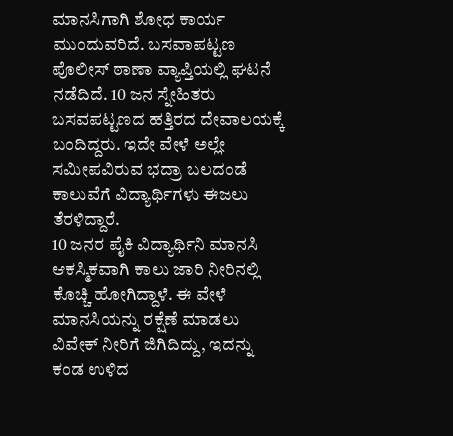ಮಾನಸಿಗಾಗಿ ಶೋಧ ಕಾರ್ಯ ಮುಂದುವರಿದೆ. ಬಸವಾಪಟ್ಟಣ ಪೊಲೀಸ್ ಠಾಣಾ ವ್ಯಾಪ್ತಿಯಲ್ಲಿ ಘಟನೆ ನಡೆದಿದೆ. 10 ಜನ ಸ್ನೇಹಿತರು ಬಸವಪಟ್ಟಣದ ಹತ್ತಿರದ ದೇವಾಲಯಕ್ಕೆ ಬಂದಿದ್ದರು. ಇದೇ ವೇಳೆ ಅಲ್ಲೇ ಸಮೀಪವಿರುವ ಭದ್ರಾ ಬಲದಂಡೆ ಕಾಲುವೆಗೆ ವಿದ್ಯಾರ್ಥಿಗಳು ಈಜಲು ತೆರಳಿದ್ದಾರೆ.
10 ಜನರ ಪೈಕಿ ವಿದ್ಯಾರ್ಥಿನಿ ಮಾನಸಿ ಆಕಸ್ಮಿಕವಾಗಿ ಕಾಲು ಜಾರಿ ನೀರಿನಲ್ಲಿ ಕೊಚ್ಚಿ ಹೋಗಿದ್ದಾಳೆ. ಈ ವೇಳೆ ಮಾನಸಿಯನ್ನು ರಕ್ಷೆಣೆ ಮಾಡಲು ವಿವೇಕ್ ನೀರಿಗೆ ಜಿಗಿದಿದ್ದು, ಇದನ್ನು ಕಂಡ ಉಳಿದ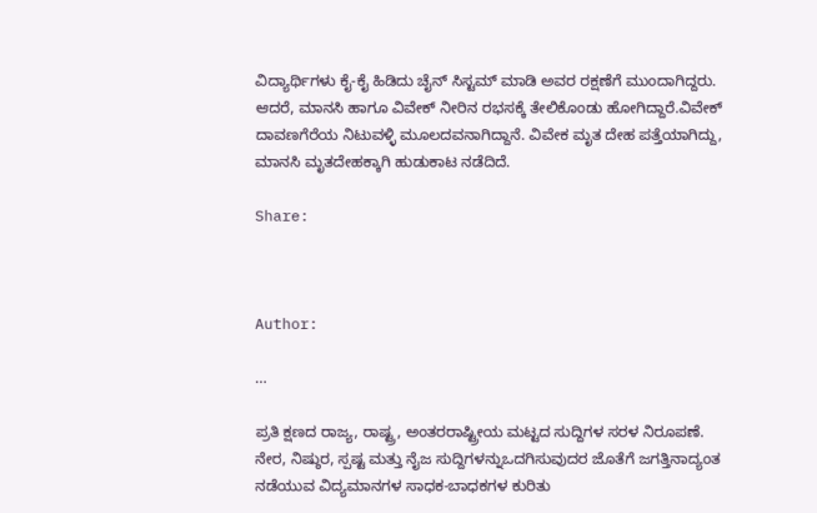ವಿದ್ಯಾರ್ಥಿಗಳು ಕೈ-ಕೈ ಹಿಡಿದು ಚೈನ್ ಸಿಸ್ಟಮ್ ಮಾಡಿ ಅವರ ರಕ್ಷಣೆಗೆ ಮುಂದಾಗಿದ್ದರು. ಆದರೆ, ಮಾನಸಿ ಹಾಗೂ ವಿವೇಕ್ ನೀರಿನ ರಭಸಕ್ಕೆ ತೇಲಿಕೊಂಡು ಹೋಗಿದ್ದಾರೆ.ವಿವೇಕ್‌ ದಾವಣಗೆರೆಯ ನಿಟುವಳ್ಳಿ ಮೂಲದವನಾಗಿದ್ದಾನೆ. ವಿವೇಕ ಮೃತ ದೇಹ ಪತ್ತೆಯಾಗಿದ್ದು, ಮಾನಸಿ ಮೃತದೇಹಕ್ಕಾಗಿ ಹುಡುಕಾಟ ನಡೆದಿದೆ.

Share:



Author:

...

ಪ್ರತಿ ಕ್ಷಣದ ರಾಜ್ಯ, ರಾಷ್ಟ್ರ, ಅಂತರರಾಷ್ಟ್ರೀಯ ಮಟ್ಟದ ಸುದ್ದಿಗಳ ಸರಳ ನಿರೂಪಣೆ. ನೇರ, ನಿಷ್ಠುರ, ಸ್ಪಷ್ಟ ಮತ್ತು ನೈಜ ಸುದ್ದಿಗಳನ್ನುಒದಗಿಸುವುದರ ಜೊತೆಗೆ ಜಗತ್ತಿನಾದ್ಯಂತ ನಡೆಯುವ ವಿದ್ಯಮಾನಗಳ ಸಾಧಕ-ಬಾಧಕಗಳ ಕುರಿತು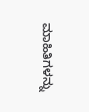ಮಾಹಿತಿಗಳನ್ನು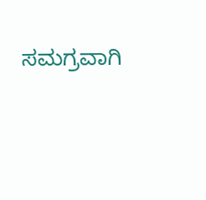ಸಮಗ್ರವಾಗಿ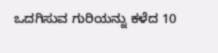ಒದಗಿಸುವ ಗುರಿಯನ್ನು ಕಳೆದ 10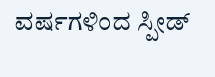ವರ್ಷಗಳಿಂದ ಸ್ಪೀಡ್‌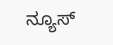ನ್ಯೂಸ್‌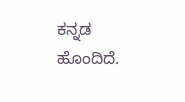ಕನ್ನಡ ಹೊಂದಿದೆ.